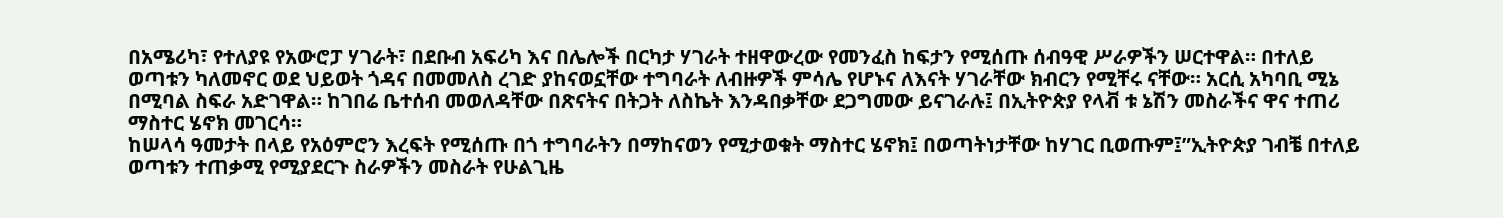በአሜሪካ፣ የተለያዩ የአውሮፓ ሃገራት፣ በደቡብ አፍሪካ እና በሌሎች በርካታ ሃገራት ተዘዋውረው የመንፈስ ከፍታን የሚሰጡ ሰብዓዊ ሥራዎችን ሠርተዋል። በተለይ ወጣቱን ካለመኖር ወደ ህይወት ጎዳና በመመለስ ረገድ ያከናወኗቸው ተግባራት ለብዙዎች ምሳሌ የሆኑና ለእናት ሃገራቸው ክብርን የሚቸሩ ናቸው። አርሲ አካባቢ ሚኔ በሚባል ስፍራ አድገዋል። ከገበሬ ቤተሰብ መወለዳቸው በጽናትና በትጋት ለስኬት እንዳበቃቸው ደጋግመው ይናገራሉ፤ በኢትዮጵያ የላቭ ቱ ኔሽን መስራችና ዋና ተጠሪ ማስተር ሄኖክ መገርሳ።
ከሠላሳ ዓመታት በላይ የአዕምሮን እረፍት የሚሰጡ በጎ ተግባራትን በማከናወን የሚታወቁት ማስተር ሄኖክ፤ በወጣትነታቸው ከሃገር ቢወጡም፤”ኢትዮጵያ ገብቼ በተለይ ወጣቱን ተጠቃሚ የሚያደርጉ ስራዎችን መስራት የሁልጊዜ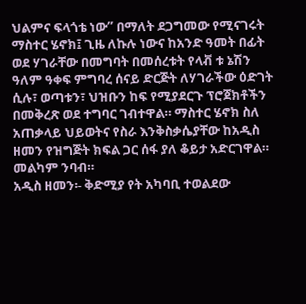ህልምና ፍላጎቴ ነው” በማለት ደጋግመው የሚናገሩት ማስተር ሄኖክ፤ ጊዜ ለኩሉ ነውና ከአንድ ዓመት በፊት ወደ ሃገራቸው በመግባት በመሰረቱት የላቭ ቱ ኔሽን ዓለም ዓቀፍ ምግባረ ሰናይ ድርጅት ለሃገራችው ዕድገት ሲሉ፣ ወጣቱን፣ ህዝቡን ከፍ የሚያደርጉ ፕሮጀክቶችን በመቅረጽ ወደ ተግባር ገብተዋል። ማስተር ሄኖክ ስለ አጠቃላይ ህይወትና የስራ እንቅስቃሴያቸው ከአዲስ ዘመን የዝግጅት ክፍል ጋር ሰፋ ያለ ቆይታ አድርገዋል። መልካም ንባብ።
አዲስ ዘመን፡- ቅድሚያ የት አካባቢ ተወልደው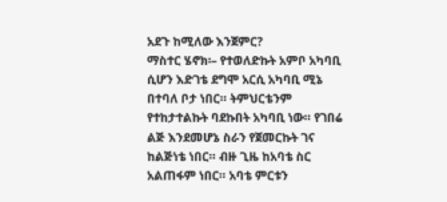አደጉ ከሚለው እንጀምር?
ማስተር ሄኖክ፡– የተወለድኩት አምቦ አካባቢ ሲሆን እድገቴ ደግሞ አርሲ አካባቢ ሚኔ በተባለ ቦታ ነበር። ትምህርቴንም የተከታተልኩት ባደኩበት አካባቢ ነው። የገበሬ ልጅ እንደመሆኔ ስራን የጀመርኩት ገና ከልጅነቴ ነበር። ብዙ ጊዜ ከአባቴ ስር አልጠፋም ነበር። አባቴ ምርቱን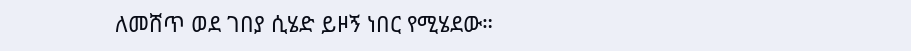ለመሸጥ ወደ ገበያ ሲሄድ ይዞኝ ነበር የሚሄደው።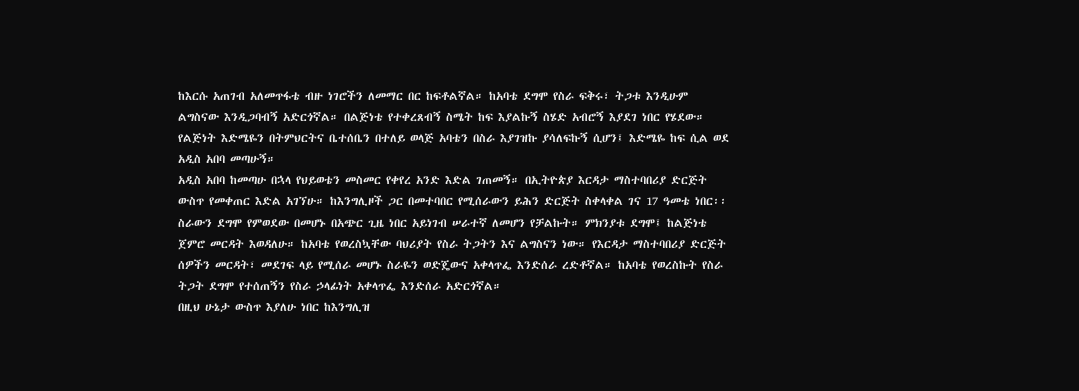ከእርሱ አጠገብ አለመጥፋቴ ብዙ ነገሮችን ለመማር በር ከፍቶልኛል። ከአባቴ ደግሞ የስራ ፍቅሩ፣ ትጋቱ እንዲሁም ልግስናው እንዲጋባብኝ አድርጎኛል። በልጅነቴ የተቀረጸብኝ ስሜት ከፍ እያልኩኝ ስሄድ አብሮኝ እያደገ ነበር የሄደው። የልጅነት እድሜዬን በትምህርትና ቤተሰቤን በተለይ ወላጅ አባቴን በስራ እያገዝኩ ያሳለፍኩኝ ሲሆን፤ እድሜዬ ከፍ ሲል ወደ አዲስ አበባ መጣሁኝ።
አዲስ አበባ ከመጣሁ በኋላ የህይወቴን መስመር የቀየረ አንድ እድል ገጠመኝ። በኢትዮጵያ እርዳታ ማስተባበሪያ ድርጅት ውስጥ የመቀጠር እድል አገኘሁ። ከእንግሊዞች ጋር በመተባበር የሚሰራውን ይሕን ድርጅት ስቀላቀል ገና 17 ዓመቴ ነበር፡፡ ስራውን ደግሞ የምወደው በመሆኑ በአጭር ጊዜ ነበር አይነገብ ሠራተኛ ለመሆን የቻልኩት። ምክንያቱ ደግሞ፤ ከልጅነቴ ጀምሮ መርዳት እወዳለሁ። ከአባቴ የወረስኳቸው ባህሪያት የስራ ትጋትን እና ልግስናን ነው። የእርዳታ ማስተባበሪያ ድርጅት ሰዎችን መርዳት፣ መደገፍ ላይ የሚሰራ መሆኑ ስራዬን ወድጄውና አቀላጥፌ እንድሰራ ረድቶኛል። ከአባቴ የወረስኩት የስራ ትጋት ደግሞ የተሰጠኝን የስራ ኃላፊነት አቀላጥፌ እንድሰራ አድርጎኛል።
በዚህ ሁኔታ ውስጥ እያለሁ ነበር ከእንግሊዝ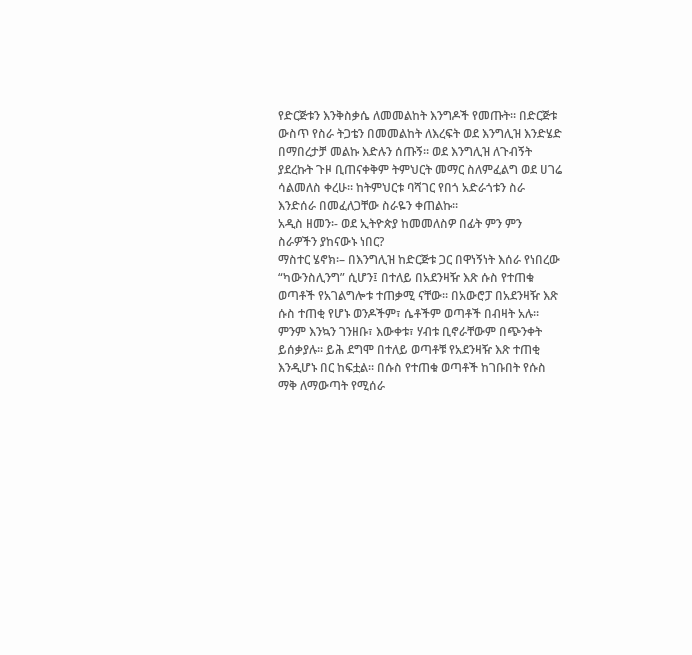የድርጅቱን እንቅስቃሴ ለመመልከት እንግዶች የመጡት። በድርጅቱ ውስጥ የስራ ትጋቴን በመመልከት ለእረፍት ወደ እንግሊዝ እንድሄድ በማበረታቻ መልኩ እድሉን ሰጡኝ። ወደ እንግሊዝ ለጉብኝት ያደረኩት ጉዞ ቢጠናቀቅም ትምህርት መማር ስለምፈልግ ወደ ሀገሬ ሳልመለስ ቀረሁ። ከትምህርቱ ባሻገር የበጎ አድራጎቱን ስራ እንድሰራ በመፈለጋቸው ስራዬን ቀጠልኩ።
አዲስ ዘመን፡- ወደ ኢትዮጵያ ከመመለስዎ በፊት ምን ምን ስራዎችን ያከናውኑ ነበር?
ማስተር ሄኖክ፡– በእንግሊዝ ከድርጅቱ ጋር በዋነኝነት እሰራ የነበረው “ካውንስሊንግ” ሲሆን፤ በተለይ በአደንዛዥ እጽ ሱስ የተጠቁ ወጣቶች የአገልግሎቱ ተጠቃሚ ናቸው። በአውሮፓ በአደንዛዥ እጽ ሱስ ተጠቂ የሆኑ ወንዶችም፣ ሴቶችም ወጣቶች በብዛት አሉ። ምንም እንኳን ገንዘቡ፣ እውቀቱ፣ ሃብቱ ቢኖራቸውም በጭንቀት ይሰቃያሉ። ይሕ ደግሞ በተለይ ወጣቶቹ የአደንዛዥ እጽ ተጠቂ እንዲሆኑ በር ከፍቷል። በሱስ የተጠቁ ወጣቶች ከገቡበት የሱስ ማቅ ለማውጣት የሚሰራ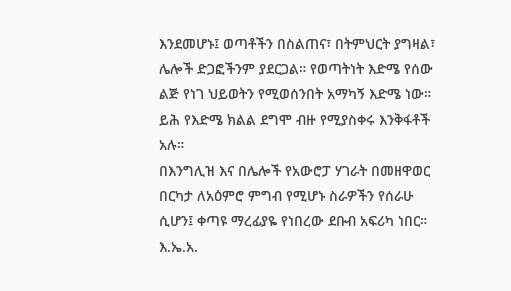እንደመሆኑ፤ ወጣቶችን በስልጠና፣ በትምህርት ያግዛል፣ ሌሎች ድጋፎችንም ያደርጋል። የወጣትነት እድሜ የሰው ልጅ የነገ ህይወትን የሚወሰንበት አማካኝ እድሜ ነው። ይሕ የእድሜ ክልል ደግሞ ብዙ የሚያስቀሩ እንቅፋቶች አሉ።
በእንግሊዝ እና በሌሎች የአውሮፓ ሃገራት በመዘዋወር በርካታ ለአዕምሮ ምግብ የሚሆኑ ስራዎችን የሰራሁ ሲሆን፤ ቀጣዩ ማረፊያዬ የነበረው ደቡብ አፍሪካ ነበር። እ.ኤ.አ.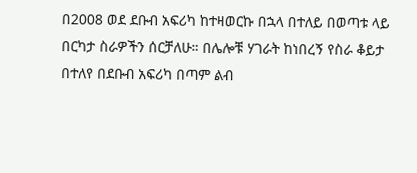በ2008 ወደ ደቡብ አፍሪካ ከተዛወርኩ በኋላ በተለይ በወጣቱ ላይ በርካታ ስራዎችን ሰርቻለሁ። በሌሎቹ ሃገራት ከነበረኝ የስራ ቆይታ በተለየ በደቡብ አፍሪካ በጣም ልብ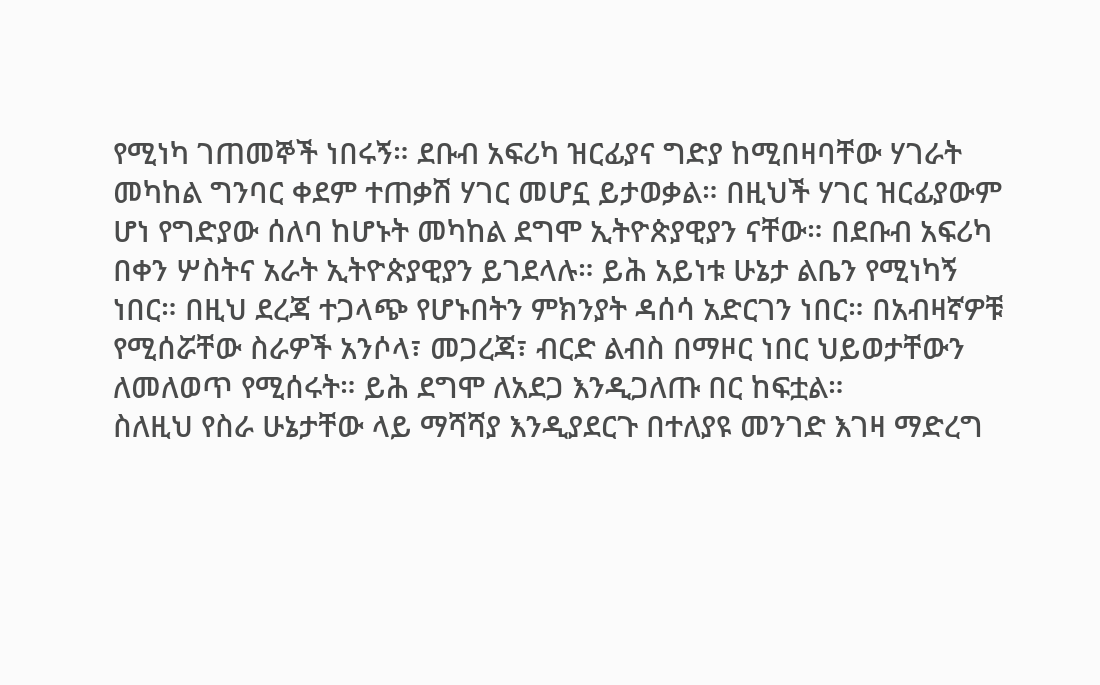የሚነካ ገጠመኞች ነበሩኝ። ደቡብ አፍሪካ ዝርፊያና ግድያ ከሚበዛባቸው ሃገራት መካከል ግንባር ቀደም ተጠቃሽ ሃገር መሆኗ ይታወቃል። በዚህች ሃገር ዝርፊያውም ሆነ የግድያው ሰለባ ከሆኑት መካከል ደግሞ ኢትዮጵያዊያን ናቸው። በደቡብ አፍሪካ በቀን ሦስትና አራት ኢትዮጵያዊያን ይገደላሉ። ይሕ አይነቱ ሁኔታ ልቤን የሚነካኝ ነበር። በዚህ ደረጃ ተጋላጭ የሆኑበትን ምክንያት ዳሰሳ አድርገን ነበር። በአብዛኛዎቹ የሚሰሯቸው ስራዎች አንሶላ፣ መጋረጃ፣ ብርድ ልብስ በማዞር ነበር ህይወታቸውን ለመለወጥ የሚሰሩት። ይሕ ደግሞ ለአደጋ እንዲጋለጡ በር ከፍቷል።
ስለዚህ የስራ ሁኔታቸው ላይ ማሻሻያ እንዲያደርጉ በተለያዩ መንገድ እገዛ ማድረግ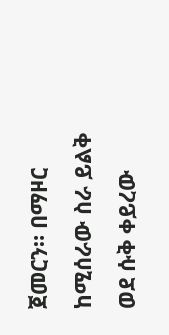ጀመርን። በማዞር ከሚሰራው ስራ ይልቅ ወደ ሱቅ ቀይረው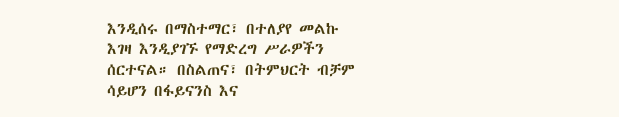እንዲሰሩ በማስተማር፣ በተለያየ መልኩ እገዛ እንዲያገኙ የማድረግ ሥራዎችን ሰርተናል። በስልጠና፣ በትምህርት ብቻም ሳይሆን በፋይናንስ እና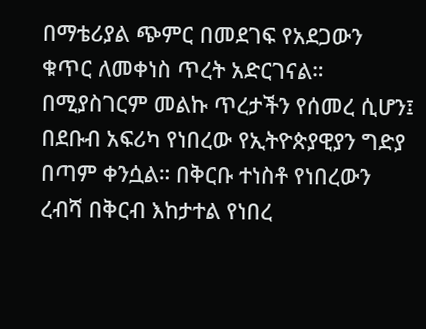በማቴሪያል ጭምር በመደገፍ የአደጋውን ቁጥር ለመቀነስ ጥረት አድርገናል። በሚያስገርም መልኩ ጥረታችን የሰመረ ሲሆን፤ በደቡብ አፍሪካ የነበረው የኢትዮጵያዊያን ግድያ በጣም ቀንሷል። በቅርቡ ተነስቶ የነበረውን ረብሻ በቅርብ እከታተል የነበረ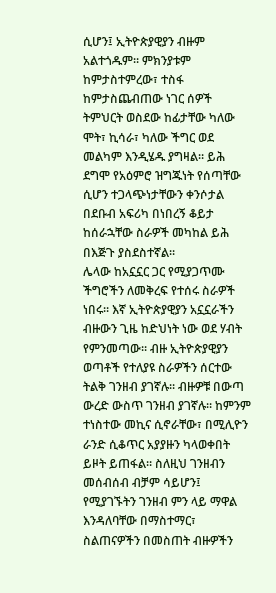ሲሆን፤ ኢትዮጵያዊያን ብዙም አልተጎዱም። ምክንያቱም ከምታስተምረው፣ ተስፋ ከምታስጨብጠው ነገር ሰዎች ትምህርት ወስደው ከፊታቸው ካለው ሞት፣ ኪሳራ፣ ካለው ችግር ወደ መልካም እንዲሄዱ ያግዛል። ይሕ ደግሞ የአዕምሮ ዝግጁነት የሰጣቸው ሲሆን ተጋላጭነታቸውን ቀንሶታል በደቡብ አፍሪካ በነበረኝ ቆይታ ከሰራኋቸው ስራዎች መካከል ይሕ በእጅጉ ያስደስተኛል።
ሌላው ከአኗኗር ጋር የሚያጋጥሙ ችግሮችን ለመቅረፍ የተሰሩ ስራዎች ነበሩ። እኛ ኢትዮጵያዊያን አኗኗራችን ብዙውን ጊዜ ከድህነት ነው ወደ ሃብት የምንመጣው። ብዙ ኢትዮጵያዊያን ወጣቶች የተለያዩ ስራዎችን ሰርተው ትልቅ ገንዘብ ያገኛሉ። ብዙዎቹ በውጣ ውረድ ውስጥ ገንዘብ ያገኛሉ። ከምንም ተነስተው መኪና ሲኖራቸው፣ በሚሊዮን ራንድ ሲቆጥር አያያዙን ካላወቀበት ይዞት ይጠፋል። ስለዚህ ገንዘብን መሰብሰብ ብቻም ሳይሆን፤ የሚያገኙትን ገንዘብ ምን ላይ ማዋል እንዳለባቸው በማስተማር፣ ስልጠናዎችን በመስጠት ብዙዎችን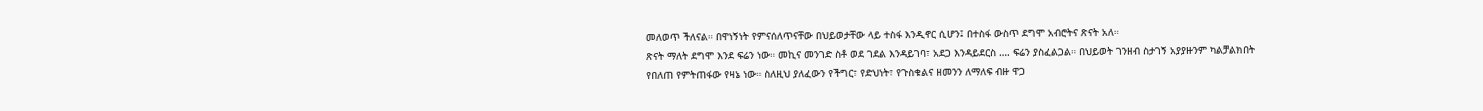መለወጥ ችለናል። በዋነኝነት የምናሰለጥናቸው በህይወታቸው ላይ ተስፋ እንዲኖር ሲሆን፤ በተስፋ ውስጥ ደግሞ አብሮትና ጽናት አለ።
ጽናት ማለት ደግሞ እንደ ፍሬን ነው። መኪና መንገድ ስቶ ወደ ገደል እንዳይገባ፣ አደጋ እንዳይደርስ …. ፍሬን ያስፈልጋል። በህይወት ገንዘብ ስታገኝ አያያዙንም ካልቻልክበት የበለጠ የምትጠፋው የዛኔ ነው። ስለዚህ ያለፈውን የችግር፣ የድህነት፣ የጉስቁልና ዘመንን ለማለፍ ብዙ ዋጋ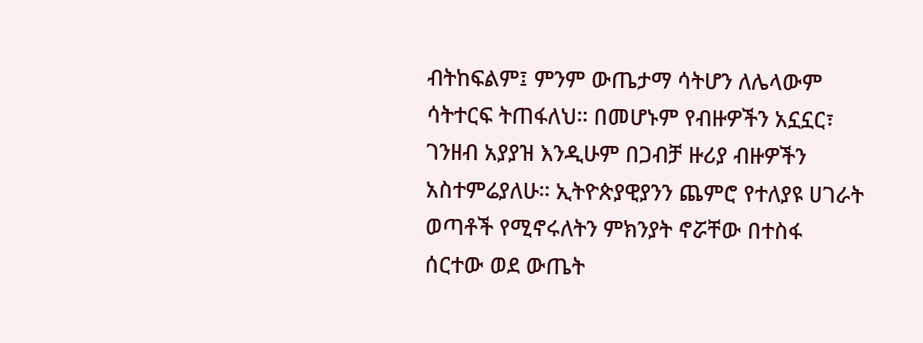ብትከፍልም፤ ምንም ውጤታማ ሳትሆን ለሌላውም ሳትተርፍ ትጠፋለህ። በመሆኑም የብዙዎችን አኗኗር፣ ገንዘብ አያያዝ እንዲሁም በጋብቻ ዙሪያ ብዙዎችን አስተምሬያለሁ። ኢትዮጵያዊያንን ጨምሮ የተለያዩ ሀገራት ወጣቶች የሚኖሩለትን ምክንያት ኖሯቸው በተስፋ ሰርተው ወደ ውጤት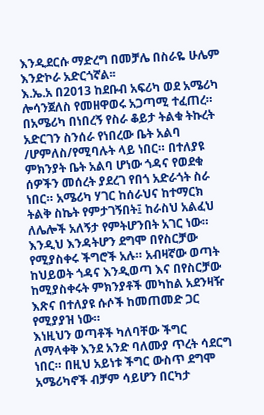እንዲደርሱ ማድረግ በመቻሌ በስራዬ ሁሌም እንድኮራ አድርጎኛል፡፡
እ.ኤ.አ በ2013 ከደቡብ አፍሪካ ወደ አሜሪካ ሎሳንጀለስ የመዘዋወሩ አጋጣሚ ተፈጠረ። በአሜሪካ በነበረኝ የስራ ቆይታ ትልቁ ትኩረት አድርገን ስንሰራ የነበረው ቤት አልባ /ሆምለስ/የሚባሉት ላይ ነበር። በተለያዩ ምክንያት ቤት አልባ ሆነው ጎዳና የወደቁ ሰዎችን መሰረት ያደረገ የበጎ አድራጎት ስራ ነበር። አሜሪካ ሃገር ከሰራህና ከተማርክ ትልቅ ስኬት የምታገኝበት፤ ከራስህ አልፈህ ለሌሎች አለኝታ የምትሆንበት አገር ነው። እንዲህ እንዳትሆን ደግሞ በየስርቻው የሚያስቀሩ ችግሮች አሉ። አብዛኛው ወጣት ከህይወት ጎዳና እንዲወጣ እና በየስርቻው ከሚያስቀሩት ምክንያቶች መካከል አደንዛዥ እጽና በተለያዩ ሱሶች ከመጠመድ ጋር የሚያያዝ ነው።
እነዚህን ወጣቶች ካለባቸው ችግር ለማላቀቅ እንደ አንድ ባለሙያ ጥረት ሳደርግ ነበር። በዚህ አይነቱ ችግር ውስጥ ደግሞ አሜሪካኖች ብቻም ሳይሆን በርካታ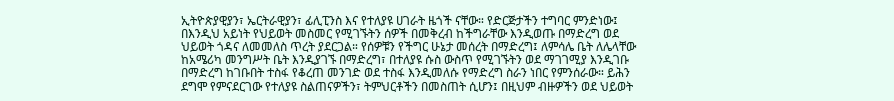ኢትዮጵያዊያን፣ ኤርትራዊያን፣ ፊሊፒንስ እና የተለያዩ ሀገራት ዜጎች ናቸው። የድርጅታችን ተግባር ምንድነው፤ በእንዲህ አይነት የህይወት መስመር የሚገኙትን ሰዎች በመቅረብ ከችግራቸው እንዲወጡ በማድረግ ወደ ህይወት ጎዳና ለመመለስ ጥረት ያደርጋል። የሰዎቹን የችግር ሁኔታ መሰረት በማድረግ፤ ለምሳሌ ቤት ለሌላቸው ከአሜሪካ መንግሥት ቤት እንዲያገኙ በማድረግ፣ በተለያዩ ሱስ ውስጥ የሚገኙትን ወደ ማገገሚያ እንዲገቡ በማድረግ ከገቡበት ተስፋ የቆረጠ መንገድ ወደ ተስፋ እንዲመለሱ የማድረግ ስራን ነበር የምንሰራው። ይሕን ደግሞ የምናደርገው የተለያዩ ስልጠናዎችን፣ ትምህርቶችን በመስጠት ሲሆን፤ በዚህም ብዙዎችን ወደ ህይወት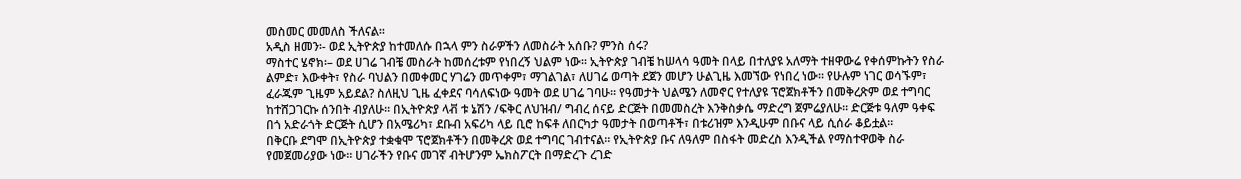መስመር መመለስ ችለናል።
አዲስ ዘመን፡- ወደ ኢትዮጵያ ከተመለሱ በኋላ ምን ስራዎችን ለመስራት አሰቡ? ምንስ ሰሩ?
ማስተር ሄኖክ፡– ወደ ሀገሬ ገብቼ መስራት ከመሰረቱም የነበረኝ ህልም ነው። ኢትዮጵያ ገብቼ ከሠላሳ ዓመት በላይ በተለያዩ አለማት ተዘዋውሬ የቀሰምኩትን የስራ ልምድ፣ እውቀት፣ የስራ ባህልን በመቀመር ሃገሬን መጥቀም፣ ማገልገል፣ ለሀገሬ ወጣት ደጀን መሆን ሁልጊዜ እመኘው የነበረ ነው። የሁሉም ነገር ወሳኙም፣ ፈራጁም ጊዜም አይደል? ስለዚህ ጊዜ ፈቀደና ባሳለፍነው ዓመት ወደ ሀገሬ ገባሁ። የዓመታት ህልሜን ለመኖር የተለያዩ ፕሮጀክቶችን በመቅረጽም ወደ ተግባር ከተሸጋገርኩ ሰንበት ብያለሁ። በኢትዮጵያ ላቭ ቱ ኔሽን /ፍቅር ለህዝብ/ ግብረ ሰናይ ድርጅት በመመስረት እንቅስቃሴ ማድረግ ጀምሬያለሁ። ድርጅቱ ዓለም ዓቀፍ በጎ አድራጎት ድርጅት ሲሆን በአሜሪካ፣ ደቡብ አፍሪካ ላይ ቢሮ ከፍቶ ለበርካታ ዓመታት በወጣቶች፣ በቱሪዝም እንዲሁም በቡና ላይ ሲሰራ ቆይቷል።
በቅርቡ ደግሞ በኢትዮጵያ ተቋቁሞ ፕሮጀክቶችን በመቅረጽ ወደ ተግባር ገብተናል። የኢትዮጵያ ቡና ለዓለም በስፋት መድረስ እንዲችል የማስተዋወቅ ስራ የመጀመሪያው ነው። ሀገራችን የቡና መገኛ ብትሆንም ኤክስፖርት በማድረጉ ረገድ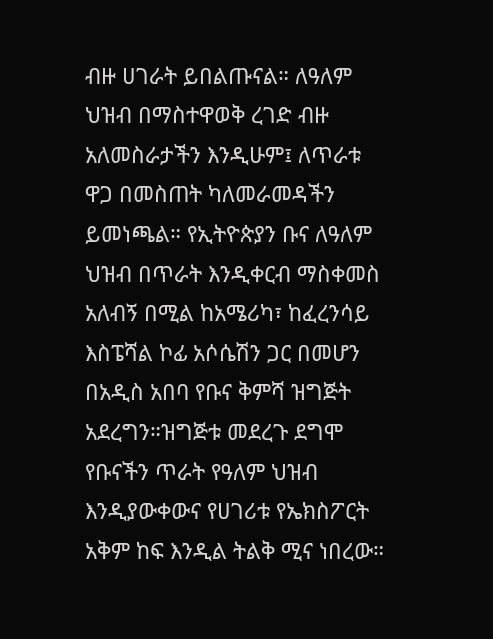ብዙ ሀገራት ይበልጡናል። ለዓለም ህዝብ በማስተዋወቅ ረገድ ብዙ አለመስራታችን እንዲሁም፤ ለጥራቱ ዋጋ በመስጠት ካለመራመዳችን ይመነጫል። የኢትዮጵያን ቡና ለዓለም ህዝብ በጥራት እንዲቀርብ ማስቀመስ አለብኝ በሚል ከአሜሪካ፣ ከፈረንሳይ እስፔሻል ኮፊ አሶሴሽን ጋር በመሆን በአዲስ አበባ የቡና ቅምሻ ዝግጅት አደረግን።ዝግጅቱ መደረጉ ደግሞ የቡናችን ጥራት የዓለም ህዝብ እንዲያውቀውና የሀገሪቱ የኤክስፖርት አቅም ከፍ እንዲል ትልቅ ሚና ነበረው።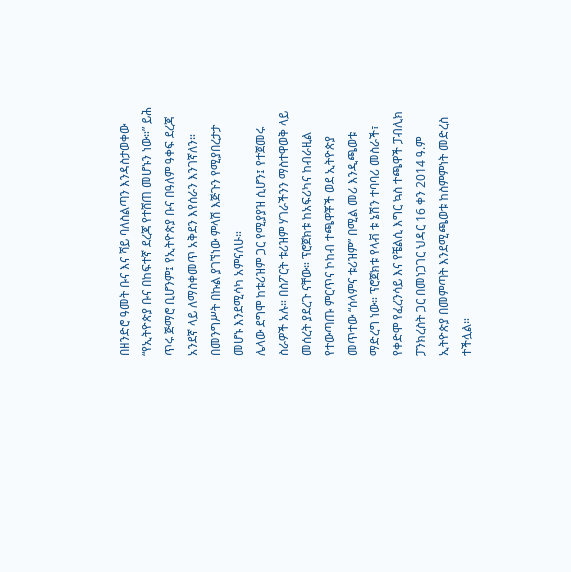በዘንድሮ ዓመት ቡና እና ሻይ ባለስልጣን እንዳስታወቀው “የኢትዮጵያ ቡና በከፍተኛ ደረጃ የተሸጠ መሆኑን ነው።” ይሕ ጥሩ ጅማሮ ቢሆንም፤ የኢትዮጵያ ቡና በዓለም ዓቀፍ ደረጃ አንደኛ ላይ ለማስቀመጥ አቅደን እየሰራን እንገኛለን። በመንግሥት በኩል ያገኘነው ምላሽ እጅጉን የሚያበረታታ መሆኑ እንደሚሳካ አምናለሁ።
ሌላው ደግሞ ከቱሪዝም ጋር የሚያያዝ ሲሆን፤ የተጀመሩ ስራዎች አሉ። በስፖርት ቱሪዝም ሃገራችንን ማስተዋወቅ ላይ መሰረት ያደረጉ ናቸው። ፕሮጀክቱ ከአፍሪካና ከብራዚል የተውጣጡ ምርጥና ኮከብ ተጫዋቾች ወደ ኢትዮጵያ መጥተው “ሰላምና ቱሪዝም” በሚል መሪ እንዲጫወቱ ማድረግ ነው። ፕሮጀክቱ የላቭ ቱ ኔሽን ተባባሪ መስራች፣ የቀድሞ የፈረንሳይ እና የቼልሲ እግር ኳስ ተጫዋች ፓብሊክ ፓንክረስት ጋር በመነጋገር ህዳር 16 ቀን 2014 ዓ.ም ኢትዮጵያ በመምጣት እንደሚጫወቱ ከስምምነት መድረስ ተችሏል።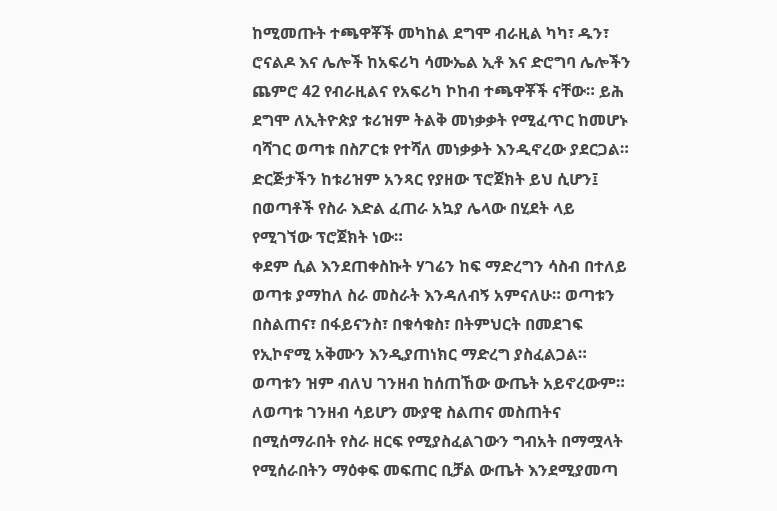ከሚመጡት ተጫዋቾች መካከል ደግሞ ብራዚል ካካ፣ ዱን፣ ሮናልዶ እና ሌሎች ከአፍሪካ ሳሙኤል ኢቶ እና ድሮግባ ሌሎችን ጨምሮ 42 የብራዚልና የአፍሪካ ኮከብ ተጫዋቾች ናቸው። ይሕ ደግሞ ለኢትዮጵያ ቱሪዝም ትልቅ መነቃቃት የሚፈጥር ከመሆኑ ባሻገር ወጣቱ በስፖርቱ የተሻለ መነቃቃት እንዲኖረው ያደርጋል። ድርጅታችን ከቱሪዝም አንጻር የያዘው ፕሮጀክት ይህ ሲሆን፤ በወጣቶች የስራ እድል ፈጠራ አኳያ ሌላው በሂደት ላይ የሚገኘው ፕሮጀክት ነው።
ቀደም ሲል እንደጠቀስኩት ሃገሬን ከፍ ማድረግን ሳስብ በተለይ ወጣቱ ያማከለ ስራ መስራት እንዳለብኝ አምናለሁ። ወጣቱን በስልጠና፣ በፋይናንስ፣ በቁሳቁስ፣ በትምህርት በመደገፍ የኢኮኖሚ አቅሙን እንዲያጠነክር ማድረግ ያስፈልጋል።
ወጣቱን ዝም ብለህ ገንዘብ ከሰጠኸው ውጤት አይኖረውም። ለወጣቱ ገንዘብ ሳይሆን ሙያዊ ስልጠና መስጠትና በሚሰማራበት የስራ ዘርፍ የሚያስፈልገውን ግብአት በማሟላት የሚሰራበትን ማዕቀፍ መፍጠር ቢቻል ውጤት እንደሚያመጣ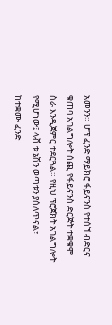አመንን። ሆፕ ፈንድ ማይክሮ ፋይናንስ የተሰኘ ብድርና ቁጠባ አገልግሎት ሰጪ የፋይናንስ ድርጅት ተቋቁሞ ስራ እንዲጀምር ተደርጓል። የዚህ ፕሮጀክት አገልግሎት የሚሆነው፤ ላቭ ቱ ኔሽን ወጣቱን ያሰለጥናል፣ ከተቋሙ ፈንድ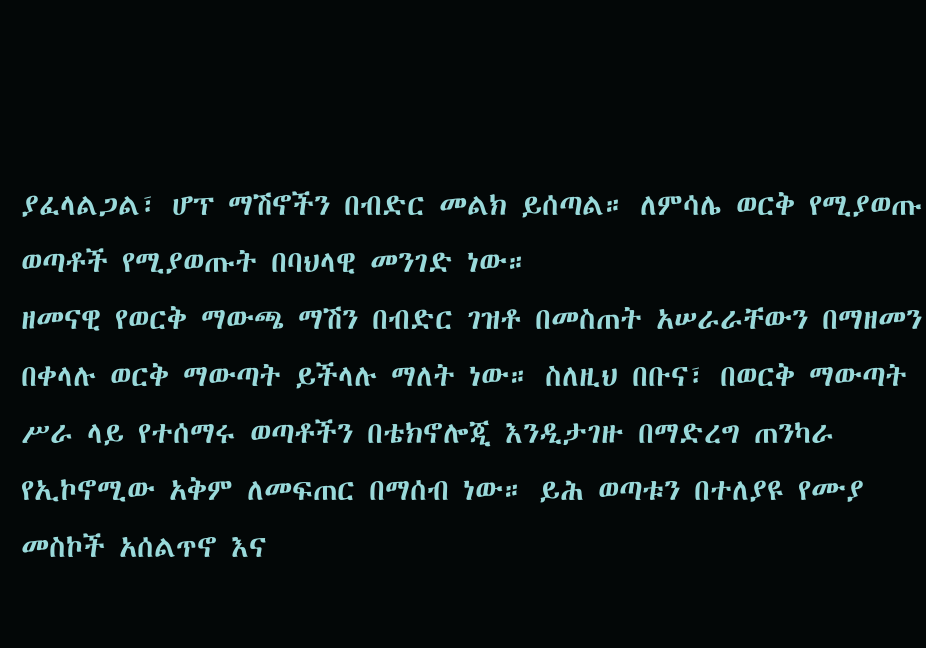ያፈላልጋል፣ ሆፕ ማሽኖችን በብድር መልክ ይሰጣል። ለምሳሌ ወርቅ የሚያወጡ ወጣቶች የሚያወጡት በባህላዊ መንገድ ነው።
ዘመናዊ የወርቅ ማውጫ ማሽን በብድር ገዝቶ በመስጠት አሠራራቸውን በማዘመን በቀላሉ ወርቅ ማውጣት ይችላሉ ማለት ነው። ስለዚህ በቡና፣ በወርቅ ማውጣት ሥራ ላይ የተሰማሩ ወጣቶችን በቴክኖሎጂ እንዲታገዙ በማድረግ ጠንካራ የኢኮኖሚው አቅም ለመፍጠር በማሰብ ነው። ይሕ ወጣቱን በተለያዩ የሙያ መስኮች አሰልጥኖ እና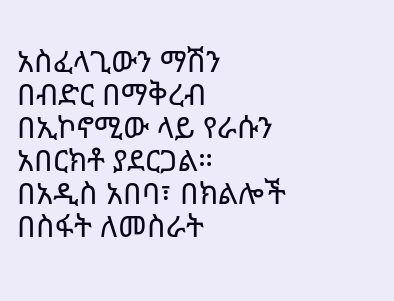አስፈላጊውን ማሽን በብድር በማቅረብ በኢኮኖሚው ላይ የራሱን አበርክቶ ያደርጋል። በአዲስ አበባ፣ በክልሎች በስፋት ለመስራት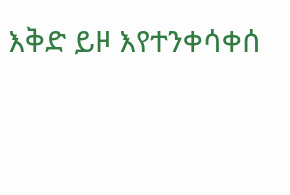እቅድ ይዞ እየተንቀሳቀሰ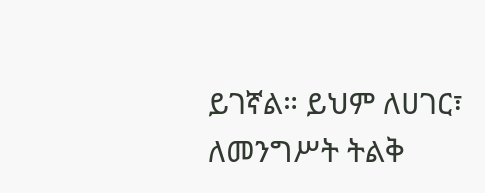ይገኛል። ይህም ለሀገር፣ ለመንግሥት ትልቅ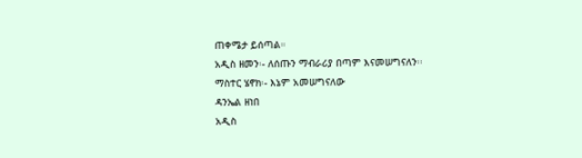ጠቀሜታ ይሰጣል።
አዲስ ዘመን፡- ለሰጡን ማብራሪያ በጣም እናመሠግናለን፡፡
ማስተር ሄኖክ፡- እኔም አመሠግናለው
ዳንኤል ዘነበ
አዲስ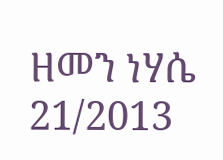ዘመን ነሃሴ 21/2013